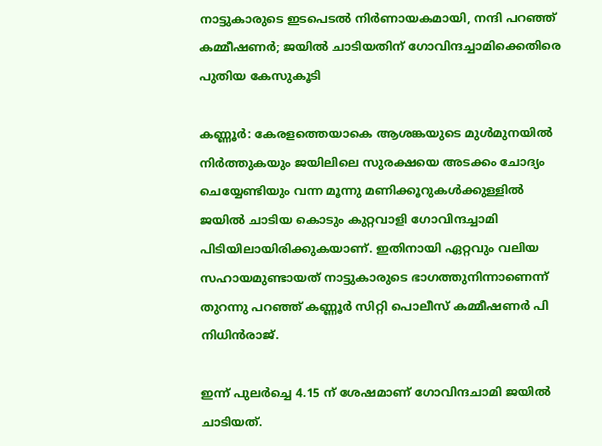നാട്ടുകാരുടെ ഇടപെടൽ നിർണായകമായി, നന്ദി പറഞ്ഞ് കമ്മീഷണർ; ജയില്‍ ചാടിയതിന് ഗോവിന്ദച്ചാമിക്കെതിരെ പുതിയ കേസുകൂടി

കണ്ണൂര്‍: കേരളത്തെയാകെ ആശങ്കയുടെ മുള്‍മുനയില്‍ നിര്‍ത്തുകയും ജയിലിലെ സുരക്ഷയെ അടക്കം ചോദ്യം ചെയ്യേണ്ടിയും വന്ന മൂന്നു മണിക്കൂറുകള്‍ക്കുള്ളില്‍ ജയില്‍ ചാടിയ കൊടും കുറ്റവാളി ഗോവിന്ദച്ചാമി പിടിയിലായിരിക്കുകയാണ്. ഇതിനായി ഏറ്റവും വലിയ സഹായമുണ്ടായത് നാട്ടുകാരുടെ ഭാഗത്തുനിന്നാണെന്ന് തുറന്നു പറഞ്ഞ് കണ്ണൂര്‍ സിറ്റി പൊലീസ് കമ്മീഷണര്‍ പി നിധിന്‍രാജ്.

ഇന്ന് പുലര്‍ച്ചെ 4.15 ന് ശേഷമാണ് ഗോവിന്ദചാമി ജയില്‍ ചാടിയത്.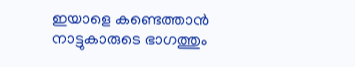ഇയാളെ കണ്ടെത്താന്‍ നാട്ടുകാരുടെ ഭാഗത്തും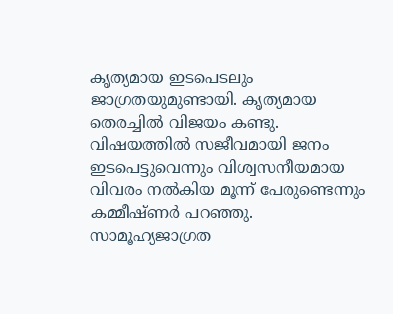കൃത്യമായ ഇടപെടലും ജാഗ്രതയുമുണ്ടായി. കൃത്യമായ തെരച്ചില്‍ വിജയം കണ്ടു. വിഷയത്തില്‍ സജീവമായി ജനം ഇടപെട്ടുവെന്നും വിശ്വസനീയമായ വിവരം നല്‍കിയ മൂന്ന് പേരുണ്ടെന്നും കമ്മീഷ്ണര്‍ പറഞ്ഞു. സാമൂഹ്യജാഗ്രത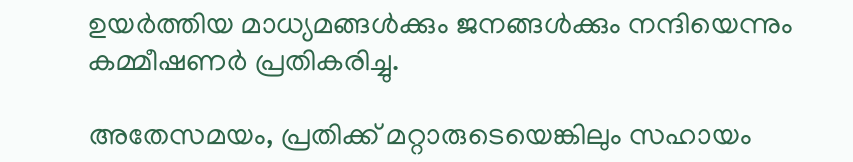ഉയര്‍ത്തിയ മാധ്യമങ്ങള്‍ക്കും ജനങ്ങള്‍ക്കും നന്ദിയെന്നും കമ്മീഷണര്‍ പ്രതികരിച്ചു.

അതേസമയം, പ്രതിക്ക് മറ്റാരുടെയെങ്കിലും സഹായം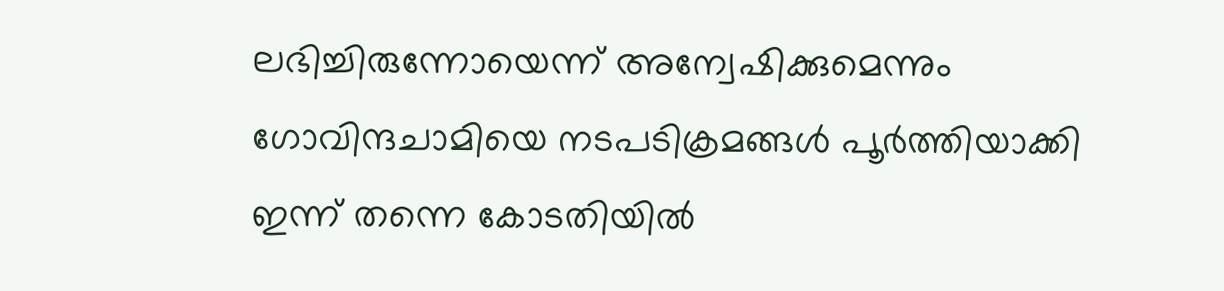ലഭിച്ചിരുന്നോയെന്ന് അന്വേഷിക്കുമെന്നും ഗോവിന്ദചാമിയെ നടപടിക്രമങ്ങള്‍ പൂര്‍ത്തിയാക്കി ഇന്ന് തന്നെ കോടതിയില്‍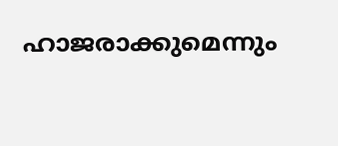ഹാജരാക്കുമെന്നും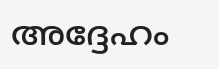അദ്ദേഹം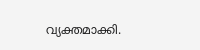വ്യക്തമാക്കി.